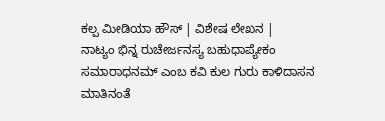ಕಲ್ಪ ಮೀಡಿಯಾ ಹೌಸ್ | ವಿಶೇಷ ಲೇಖನ |
ನಾಟ್ಯಂ ಭಿನ್ನ ರುಚೇರ್ಜನಸ್ಯ ಬಹುಧಾಪ್ಯೇಕಂ ಸಮಾರಾಧನಮ್ ಎಂಬ ಕವಿ ಕುಲ ಗುರು ಕಾಳಿದಾಸನ ಮಾತಿನಂತೆ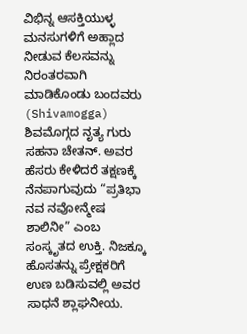ವಿಭಿನ್ನ ಆಸಕ್ತಿಯುಳ್ಳ ಮನಸುಗಳಿಗೆ ಅಹ್ಲಾದ ನೀಡುವ ಕೆಲಸವನ್ನು ನಿರಂತರವಾಗಿ ಮಾಡಿಕೊಂಡು ಬಂದವರು (Shivamogga) ಶಿವಮೊಗ್ಗದ ನೃತ್ಯ ಗುರು ಸಹನಾ ಚೇತನ್. ಅವರ ಹೆಸರು ಕೇಳಿದರೆ ತಕ್ಷಣಕ್ಕೆ ನೆನಪಾಗುವುದು “ಪ್ರತಿಭಾ ನವ ನವೋನ್ಮೇಷ ಶಾಲಿನೀ” ಎಂಬ ಸಂಸ್ಕೃತದ ಉಕ್ತಿ. ನಿಜಕ್ಕೂ ಹೊಸತನ್ನು ಪ್ರೇಕ್ಷಕರಿಗೆ ಉಣ ಬಡಿಸುವಲ್ಲಿ ಅವರ ಸಾಧನೆ ಶ್ಲಾಘನೀಯ.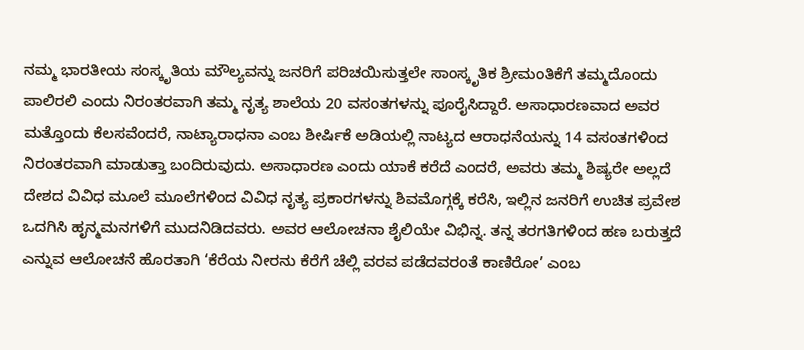ನಮ್ಮ ಭಾರತೀಯ ಸಂಸ್ಕೃತಿಯ ಮೌಲ್ಯವನ್ನು ಜನರಿಗೆ ಪರಿಚಯಿಸುತ್ತಲೇ ಸಾಂಸ್ಕೃತಿಕ ಶ್ರೀಮಂತಿಕೆಗೆ ತಮ್ಮದೊಂದು ಪಾಲಿರಲಿ ಎಂದು ನಿರಂತರವಾಗಿ ತಮ್ಮ ನೃತ್ಯ ಶಾಲೆಯ 20 ವಸಂತಗಳನ್ನು ಪೂರೈಸಿದ್ದಾರೆ. ಅಸಾಧಾರಣವಾದ ಅವರ ಮತ್ತೊಂದು ಕೆಲಸವೆಂದರೆ, ನಾಟ್ಯಾರಾಧನಾ ಎಂಬ ಶೀರ್ಷಿಕೆ ಅಡಿಯಲ್ಲಿ ನಾಟ್ಯದ ಆರಾಧನೆಯನ್ನು 14 ವಸಂತಗಳಿಂದ ನಿರಂತರವಾಗಿ ಮಾಡುತ್ತಾ ಬಂದಿರುವುದು. ಅಸಾಧಾರಣ ಎಂದು ಯಾಕೆ ಕರೆದೆ ಎಂದರೆ, ಅವರು ತಮ್ಮ ಶಿಷ್ಯರೇ ಅಲ್ಲದೆ ದೇಶದ ವಿವಿಧ ಮೂಲೆ ಮೂಲೆಗಳಿಂದ ವಿವಿಧ ನೃತ್ಯ ಪ್ರಕಾರಗಳನ್ನು ಶಿವಮೊಗ್ಗಕ್ಕೆ ಕರೆಸಿ, ಇಲ್ಲಿನ ಜನರಿಗೆ ಉಚಿತ ಪ್ರವೇಶ ಒದಗಿಸಿ ಹೃನ್ಮಮನಗಳಿಗೆ ಮುದನಿಡಿದವರು. ಅವರ ಆಲೋಚನಾ ಶೈಲಿಯೇ ವಿಭಿನ್ನ. ತನ್ನ ತರಗತಿಗಳಿಂದ ಹಣ ಬರುತ್ತದೆ ಎನ್ನುವ ಆಲೋಚನೆ ಹೊರತಾಗಿ ‘ಕೆರೆಯ ನೀರನು ಕೆರೆಗೆ ಚೆಲ್ಲಿ ವರವ ಪಡೆದವರಂತೆ ಕಾಣಿರೋ’ ಎಂಬ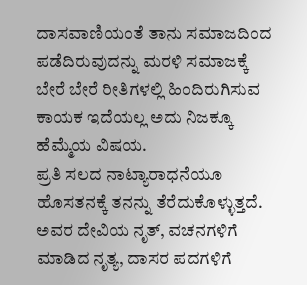ದಾಸವಾಣಿಯಂತೆ ತಾನು ಸಮಾಜದಿಂದ ಪಡೆದಿರುವುದನ್ನು ಮರಳಿ ಸಮಾಜಕ್ಕೆ ಬೇರೆ ಬೇರೆ ರೀತಿಗಳಲ್ಲಿ ಹಿಂದಿರುಗಿಸುವ ಕಾಯಕ ಇದೆಯಲ್ಲ ಅದು ನಿಜಕ್ಕೂ ಹೆಮ್ಮೆಯ ವಿಷಯ.
ಪ್ರತಿ ಸಲದ ನಾಟ್ಯಾರಾಧನೆಯೂ ಹೊಸತನಕ್ಕೆ ತನನ್ನು ತೆರೆದುಕೊಳ್ಳುತ್ತದೆ. ಅವರ ದೇವಿಯ ನೃತ್, ವಚನಗಳಿಗೆ ಮಾಡಿದ ನೃತ್ಯ, ದಾಸರ ಪದಗಳಿಗೆ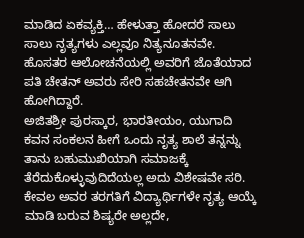ಮಾಡಿದ ಏಕವ್ಯಕ್ತಿ… ಹೇಳುತ್ತಾ ಹೋದರೆ ಸಾಲು ಸಾಲು ನೃತ್ಯಗಳು ಎಲ್ಲವೂ ನಿತ್ಯನೂತನವೇ. ಹೊಸತರ ಆಲೋಚನೆಯಲ್ಲಿ ಅವರಿಗೆ ಜೊತೆಯಾದ ಪತಿ ಚೇತನ್ ಅವರು ಸೇರಿ ಸಹಚೇತನವೇ ಆಗಿ ಹೋಗಿದ್ದಾರೆ.
ಅಜಿತಶ್ರೀ ಪುರಸ್ಕಾರ, ಭಾರತೀಯಂ, ಯುಗಾದಿ ಕವನ ಸಂಕಲನ ಹೀಗೆ ಒಂದು ನೃತ್ಯ ಶಾಲೆ ತನ್ನನ್ನು ತಾನು ಬಹುಮುಖಿಯಾಗಿ ಸಮಾಜಕ್ಕೆ ತೆರೆದುಕೊಳ್ಳುವುದಿದೆಯಲ್ಲ ಅದು ವಿಶೇಷವೇ ಸರಿ. ಕೇವಲ ಅವರ ತರಗತಿಗೆ ವಿದ್ಯಾರ್ಥಿಗಳೇ ನೃತ್ಯ ಆಯ್ಕೆ ಮಾಡಿ ಬರುವ ಶಿಷ್ಯರೇ ಅಲ್ಲದೇ,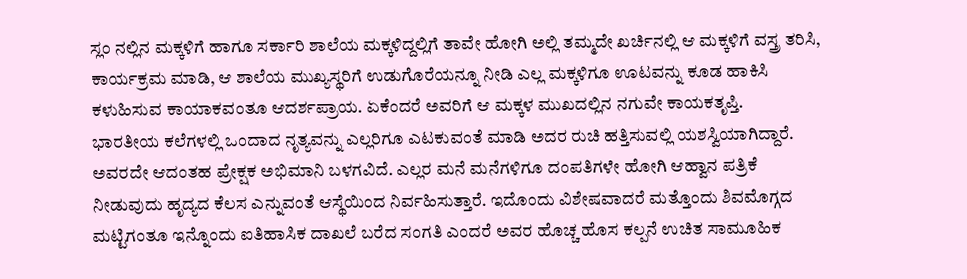ಸ್ಲಂ ನಲ್ಲಿನ ಮಕ್ಕಳಿಗೆ ಹಾಗೂ ಸರ್ಕಾರಿ ಶಾಲೆಯ ಮಕ್ಕಳಿದ್ದಲ್ಲಿಗೆ ತಾವೇ ಹೋಗಿ ಅಲ್ಲಿ ತಮ್ಮದೇ ಖರ್ಚಿನಲ್ಲಿ ಆ ಮಕ್ಕಳಿಗೆ ವಸ್ತ್ರ ತರಿಸಿ, ಕಾರ್ಯಕ್ರಮ ಮಾಡಿ, ಆ ಶಾಲೆಯ ಮುಖ್ಯಸ್ಥರಿಗೆ ಉಡುಗೊರೆಯನ್ನೂ ನೀಡಿ ಎಲ್ಲ ಮಕ್ಕಳಿಗೂ ಊಟವನ್ನು ಕೂಡ ಹಾಕಿಸಿ ಕಳುಹಿಸುವ ಕಾಯಾಕವಂತೂ ಆದರ್ಶಪ್ರಾಯ. ಏಕೆಂದರೆ ಅವರಿಗೆ ಆ ಮಕ್ಕಳ ಮುಖದಲ್ಲಿನ ನಗುವೇ ಕಾಯಕತೃಪ್ತಿ.
ಭಾರತೀಯ ಕಲೆಗಳಲ್ಲಿ ಒಂದಾದ ನೃತ್ಯವನ್ನು ಎಲ್ಲರಿಗೂ ಎಟಕುವಂತೆ ಮಾಡಿ ಅದರ ರುಚಿ ಹತ್ತಿಸುವಲ್ಲಿ ಯಶಸ್ವಿಯಾಗಿದ್ದಾರೆ. ಅವರದೇ ಆದಂತಹ ಪ್ರೇಕ್ಷಕ ಅಭಿಮಾನಿ ಬಳಗವಿದೆ. ಎಲ್ಲರ ಮನೆ ಮನೆಗಳಿಗೂ ದಂಪತಿಗಳೇ ಹೋಗಿ ಆಹ್ವಾನ ಪತ್ರಿಕೆ ನೀಡುವುದು ಹೃದ್ಯದ ಕೆಲಸ ಎನ್ನುವಂತೆ ಆಸ್ಥೆಯಿಂದ ನಿರ್ವಹಿಸುತ್ತಾರೆ. ಇದೊಂದು ವಿಶೇಷವಾದರೆ ಮತ್ತೊಂದು ಶಿವಮೊಗ್ಗದ ಮಟ್ಟಿಗಂತೂ ಇನ್ನೊಂದು ಐತಿಹಾಸಿಕ ದಾಖಲೆ ಬರೆದ ಸಂಗತಿ ಎಂದರೆ ಅವರ ಹೊಚ್ಚ ಹೊಸ ಕಲ್ಪನೆ ಉಚಿತ ಸಾಮೂಹಿಕ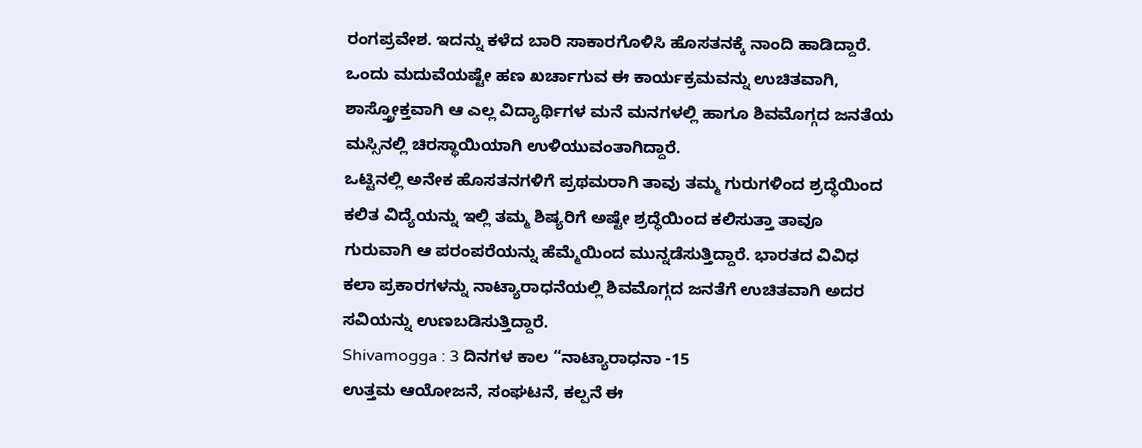ರಂಗಪ್ರವೇಶ. ಇದನ್ನು ಕಳೆದ ಬಾರಿ ಸಾಕಾರಗೊಳಿಸಿ ಹೊಸತನಕ್ಕೆ ನಾಂದಿ ಹಾಡಿದ್ದಾರೆ. ಒಂದು ಮದುವೆಯಷ್ಟೇ ಹಣ ಖರ್ಚಾಗುವ ಈ ಕಾರ್ಯಕ್ರಮವನ್ನು ಉಚಿತವಾಗಿ, ಶಾಸ್ತ್ರೋಕ್ತವಾಗಿ ಆ ಎಲ್ಲ ವಿದ್ಯಾರ್ಥಿಗಳ ಮನೆ ಮನಗಳಲ್ಲಿ ಹಾಗೂ ಶಿವಮೊಗ್ಗದ ಜನತೆಯ ಮಸ್ಸಿನಲ್ಲಿ ಚಿರಸ್ಥಾಯಿಯಾಗಿ ಉಳಿಯುವಂತಾಗಿದ್ದಾರೆ.
ಒಟ್ಟಿನಲ್ಲಿ ಅನೇಕ ಹೊಸತನಗಳಿಗೆ ಪ್ರಥಮರಾಗಿ ತಾವು ತಮ್ಮ ಗುರುಗಳಿಂದ ಶ್ರದ್ಧೆಯಿಂದ ಕಲಿತ ವಿದ್ಯೆಯನ್ನು ಇಲ್ಲಿ ತಮ್ಮ ಶಿಷ್ಯರಿಗೆ ಅಷ್ಟೇ ಶ್ರದ್ಧೆಯಿಂದ ಕಲಿಸುತ್ತಾ ತಾವೂ ಗುರುವಾಗಿ ಆ ಪರಂಪರೆಯನ್ನು ಹೆಮ್ಮೆಯಿಂದ ಮುನ್ನಡೆಸುತ್ತಿದ್ದಾರೆ. ಭಾರತದ ವಿವಿಧ ಕಲಾ ಪ್ರಕಾರಗಳನ್ನು ನಾಟ್ಯಾರಾಧನೆಯಲ್ಲಿ ಶಿವಮೊಗ್ಗದ ಜನತೆಗೆ ಉಚಿತವಾಗಿ ಅದರ ಸವಿಯನ್ನು ಉಣಬಡಿಸುತ್ತಿದ್ದಾರೆ.
Shivamogga : 3 ದಿನಗಳ ಕಾಲ “ನಾಟ್ಯಾರಾಧನಾ -15
ಉತ್ತಮ ಆಯೋಜನೆ, ಸಂಘಟನೆ, ಕಲ್ಪನೆ ಈ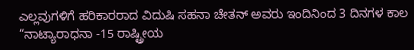ಎಲ್ಲವುಗಳಿಗೆ ಹರಿಕಾರರಾದ ವಿದುಷಿ ಸಹನಾ ಚೇತನ್ ಅವರು ಇಂದಿನಿಂದ 3 ದಿನಗಳ ಕಾಲ “ನಾಟ್ಯಾರಾಧನಾ -15 ರಾಷ್ಟ್ರೀಯ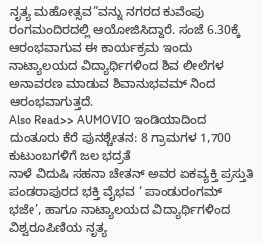ನೃತ್ಯ ಮಹೋತ್ಸವ”ವನ್ನು ನಗರದ ಕುವೆಂಪು ರಂಗಮಂದಿರದಲ್ಲಿ ಆಯೋಜಿಸಿದ್ದಾರೆ. ಸಂಜೆ 6.30ಕ್ಕೆ ಆರಂಭವಾಗುವ ಈ ಕಾರ್ಯಕ್ರಮ ಇಂದು ನಾಟ್ಯಾಲಯದ ವಿದ್ಯಾರ್ಥಿಗಳಿಂದ ಶಿವ ಲೀಲೆಗಳ ಅನಾವರಣ ಮಾಡುವ ಶಿವಾನುಭವಮ್ ನಿಂದ ಆರಂಭವಾಗುತ್ತದೆ.
Also Read>> AUMOVIO ಇಂಡಿಯಾದಿಂದ ದುಂತೂರು ಕೆರೆ ಪುನಶ್ಚೇತನ: 8 ಗ್ರಾಮಗಳ 1,700 ಕುಟುಂಬಗಳಿಗೆ ಜಲ ಭದ್ರತೆ
ನಾಳೆ ವಿದುಷಿ ಸಹನಾ ಚೇತನ್ ಅವರ ಏಕವ್ಯಕ್ತಿ ಪ್ರಸ್ತುತಿ ಪಂಡರಾಪುರದ ಭಕ್ತಿ ವೈಭವ ‘ ಪಾಂಡುರಂಗಮ್ ಭಜೇ’, ಹಾಗೂ ನಾಟ್ಯಾಲಯದ ವಿದ್ಯಾರ್ಥಿಗಳಿಂದ ವಿಶ್ವರೂಪಿಣಿಯ ನೃತ್ಯ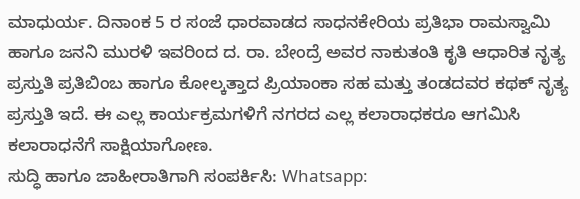ಮಾಧುರ್ಯ. ದಿನಾಂಕ 5 ರ ಸಂಜೆ ಧಾರವಾಡದ ಸಾಧನಕೇರಿಯ ಪ್ರತಿಭಾ ರಾಮಸ್ವಾಮಿ ಹಾಗೂ ಜನನಿ ಮುರಳಿ ಇವರಿಂದ ದ. ರಾ. ಬೇಂದ್ರೆ ಅವರ ನಾಕುತಂತಿ ಕೃತಿ ಆಧಾರಿತ ನೃತ್ಯ ಪ್ರಸ್ತುತಿ ಪ್ರತಿಬಿಂಬ ಹಾಗೂ ಕೋಲ್ಕತ್ತಾದ ಪ್ರಿಯಾಂಕಾ ಸಹ ಮತ್ತು ತಂಡದವರ ಕಥಕ್ ನೃತ್ಯ ಪ್ರಸ್ತುತಿ ಇದೆ. ಈ ಎಲ್ಲ ಕಾರ್ಯಕ್ರಮಗಳಿಗೆ ನಗರದ ಎಲ್ಲ ಕಲಾರಾಧಕರೂ ಆಗಮಿಸಿ ಕಲಾರಾಧನೆಗೆ ಸಾಕ್ಷಿಯಾಗೋಣ.
ಸುದ್ಧಿ ಹಾಗೂ ಜಾಹೀರಾತಿಗಾಗಿ ಸಂಪರ್ಕಿಸಿ: Whatsapp: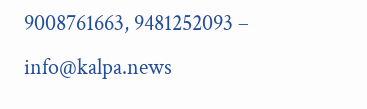9008761663, 9481252093 – info@kalpa.news